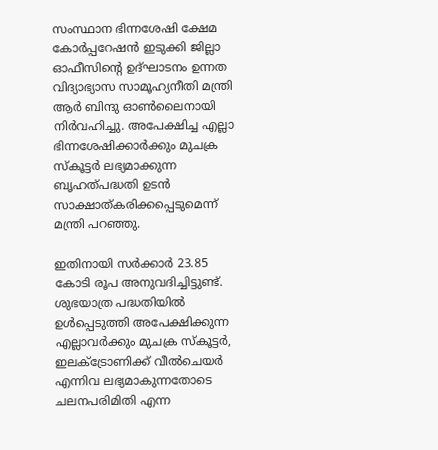സംസ്ഥാന ഭിന്നശേഷി ക്ഷേമ കോര്‍പ്പറേഷന്‍ ഇടുക്കി ജില്ലാ ഓഫീസിന്റെ ഉദ്ഘാടനം ഉന്നത വിദ്യാഭ്യാസ സാമൂഹ്യനീതി മന്ത്രി ആര്‍ ബിന്ദു ഓണ്‍ലൈനായി നിര്‍വഹിച്ചു. അപേക്ഷിച്ച എല്ലാ ഭിന്നശേഷിക്കാര്‍ക്കും മുചക്ര സ്‌കൂട്ടര്‍ ലഭ്യമാക്കുന്ന ബൃഹത്പദ്ധതി ഉടന്‍ സാക്ഷാത്കരിക്കപ്പെടുമെന്ന് മന്ത്രി പറഞ്ഞു.

ഇതിനായി സര്‍ക്കാര്‍ 23.85 കോടി രൂപ അനുവദിച്ചിട്ടുണ്ട്. ശുഭയാത്ര പദ്ധതിയില്‍ ഉള്‍പ്പെടുത്തി അപേക്ഷിക്കുന്ന എല്ലാവര്‍ക്കും മുചക്ര സ്‌കൂട്ടര്‍, ഇലക്‌ട്രോണിക്ക് വീല്‍ചെയര്‍ എന്നിവ ലഭ്യമാകുന്നതോടെ ചലനപരിമിതി എന്ന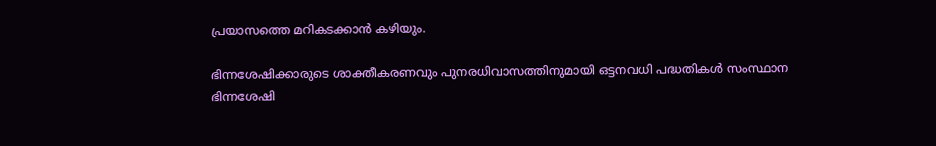പ്രയാസത്തെ മറികടക്കാന്‍ കഴിയും.

ഭിന്നശേഷിക്കാരുടെ ശാക്തീകരണവും പുനരധിവാസത്തിനുമായി ഒട്ടനവധി പദ്ധതികള്‍ സംസ്ഥാന ഭിന്നശേഷി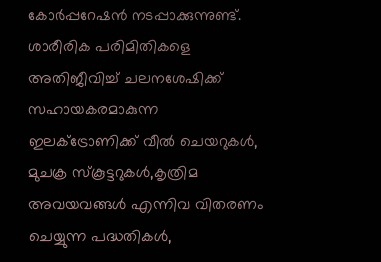കോര്‍പ്പറേഷന്‍ നടപ്പാക്കുന്നുണ്ട്. ശാരീരിക പരിമിതികളെ അതിജീവിച്ച് ചലനശേഷിക്ക് സഹായകരമാകുന്ന ഇലക്‌ട്രോണിക്ക് വീല്‍ ചെയറുകള്‍, മുചക്ര സ്‌കൂട്ടറുകള്‍,കൃത്രിമ അവയവങ്ങള്‍ എന്നിവ വിതരണം ചെയ്യുന്ന പദ്ധതികള്‍,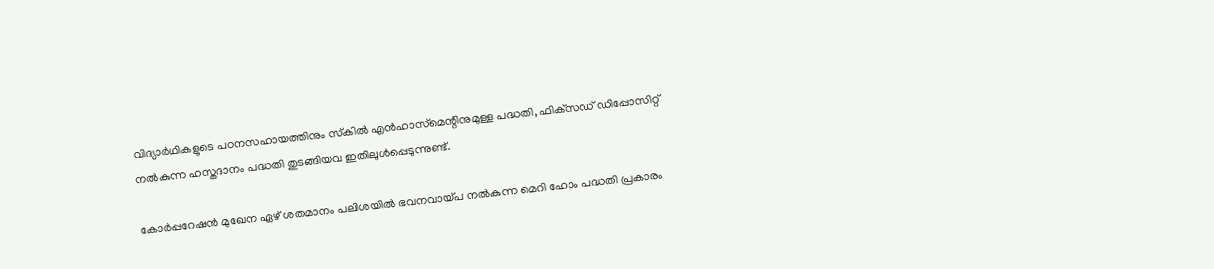വിദ്യാര്‍ഥികളുടെ പഠനസഹായത്തിനും സ്‌കില്‍ എന്‍ഹാസ്‌മെന്റിനുമുള്ള പദ്ധതി, ഫിക്‌സഡ് ഡിപ്പോസിറ്റ് നല്‍കുന്ന ഹസ്തദാനം പദ്ധതി തുടങ്ങിയവ ഇതിലുള്‍പ്പെടുന്നുണ്ട്.

കോര്‍പ്പറേഷന്‍ മുഖേന ഏഴ് ശതമാനം പലിശയില്‍ ഭവനവായ്പ നല്‍കുന്ന മെറി ഹോം പദ്ധതി പ്രകാരം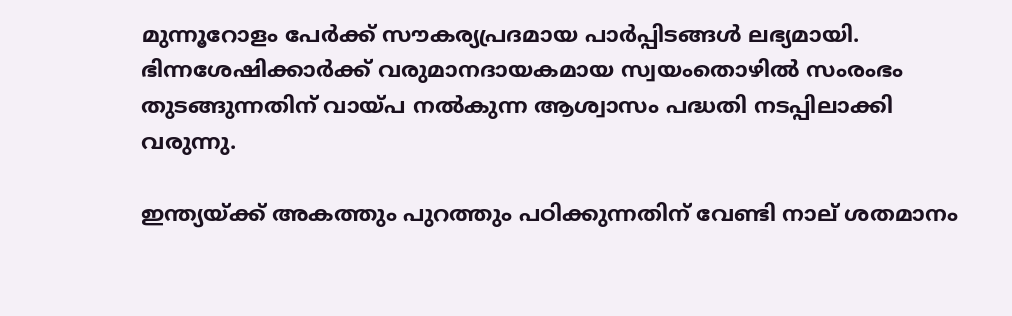മുന്നൂറോളം പേര്‍ക്ക് സൗകര്യപ്രദമായ പാര്‍പ്പിടങ്ങള്‍ ലഭ്യമായി. ഭിന്നശേഷിക്കാര്‍ക്ക് വരുമാനദായകമായ സ്വയംതൊഴില്‍ സംരംഭം തുടങ്ങുന്നതിന് വായ്പ നല്‍കുന്ന ആശ്വാസം പദ്ധതി നടപ്പിലാക്കി വരുന്നു.

ഇന്ത്യയ്ക്ക് അകത്തും പുറത്തും പഠിക്കുന്നതിന് വേണ്ടി നാല് ശതമാനം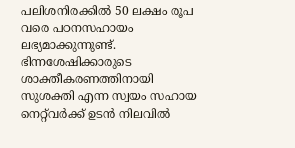പലിശനിരക്കില്‍ 50 ലക്ഷം രൂപ വരെ പഠനസഹായം ലഭ്യമാക്കുന്നുണ്ട്. ഭിന്നശേഷിക്കാരുടെ ശാക്തീകരണത്തിനായി സുശക്തി എന്ന സ്വയം സഹായ നെറ്റ്‌വര്‍ക്ക് ഉടന്‍ നിലവില്‍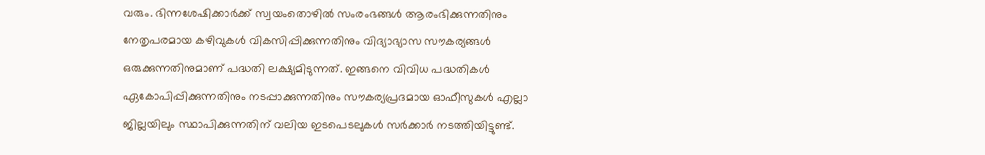വരും. ഭിന്നശേഷിക്കാര്‍ക്ക് സ്വയംതൊഴില്‍ സംരംഭങ്ങള്‍ ആരംഭിക്കുന്നതിനും നേതൃപരമായ കഴിവുകള്‍ വികസിപ്പിക്കുന്നതിനും വിദ്യാഭ്യാസ സൗകര്യങ്ങള്‍ ഒരുക്കുന്നതിനുമാണ് പദ്ധതി ലക്ഷ്യമിടുന്നത്. ഇങ്ങനെ വിവിധ പദ്ധതികള്‍ ഏകോപിപ്പിക്കുന്നതിനും നടപ്പാക്കുന്നതിനും സൗകര്യപ്രദമായ ഓഫീസുകള്‍ എല്ലാ ജില്ലയിലും സ്ഥാപിക്കുന്നതിന് വലിയ ഇടപെടലുകള്‍ സര്‍ക്കാര്‍ നടത്തിയിട്ടുണ്ട്.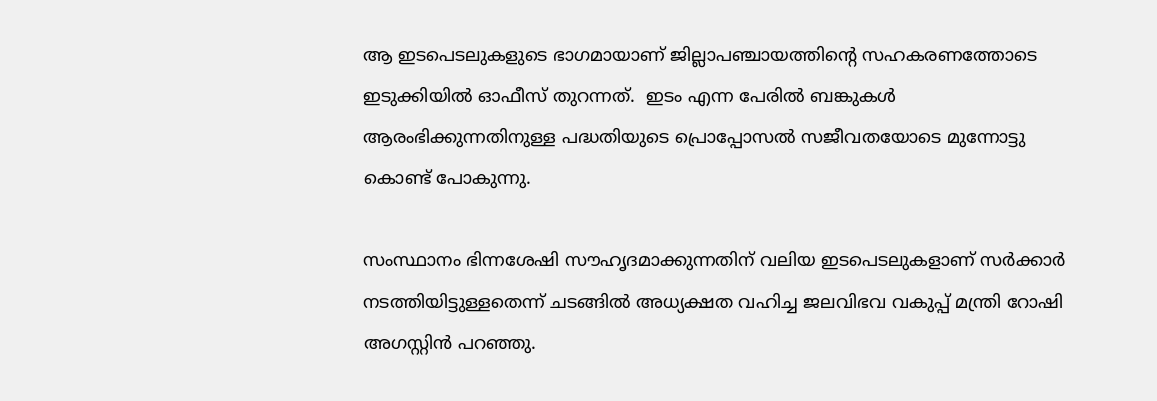ആ ഇടപെടലുകളുടെ ഭാഗമായാണ് ജില്ലാപഞ്ചായത്തിന്റെ സഹകരണത്തോടെ ഇടുക്കിയില്‍ ഓഫീസ് തുറന്നത്.  ഇടം എന്ന പേരില്‍ ബങ്കുകള്‍ ആരംഭിക്കുന്നതിനുള്ള പദ്ധതിയുടെ പ്രൊപ്പോസല്‍ സജീവതയോടെ മുന്നോട്ടു കൊണ്ട് പോകുന്നു.

സംസ്ഥാനം ഭിന്നശേഷി സൗഹൃദമാക്കുന്നതിന് വലിയ ഇടപെടലുകളാണ് സര്‍ക്കാര്‍ നടത്തിയിട്ടുള്ളതെന്ന് ചടങ്ങില്‍ അധ്യക്ഷത വഹിച്ച ജലവിഭവ വകുപ്പ് മന്ത്രി റോഷി അഗസ്റ്റിന്‍ പറഞ്ഞു.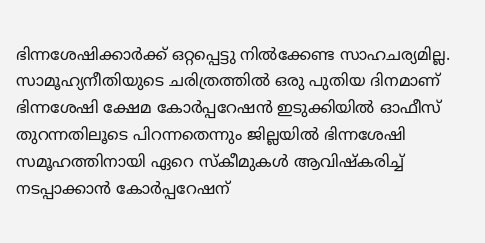ഭിന്നശേഷിക്കാര്‍ക്ക് ഒറ്റപ്പെട്ടു നില്‍ക്കേണ്ട സാഹചര്യമില്ല. സാമൂഹ്യനീതിയുടെ ചരിത്രത്തില്‍ ഒരു പുതിയ ദിനമാണ് ഭിന്നശേഷി ക്ഷേമ കോര്‍പ്പറേഷന്‍ ഇടുക്കിയില്‍ ഓഫീസ് തുറന്നതിലൂടെ പിറന്നതെന്നും ജില്ലയില്‍ ഭിന്നശേഷി സമൂഹത്തിനായി ഏറെ സ്‌കീമുകള്‍ ആവിഷ്‌കരിച്ച് നടപ്പാക്കാന്‍ കോര്‍പ്പറേഷന്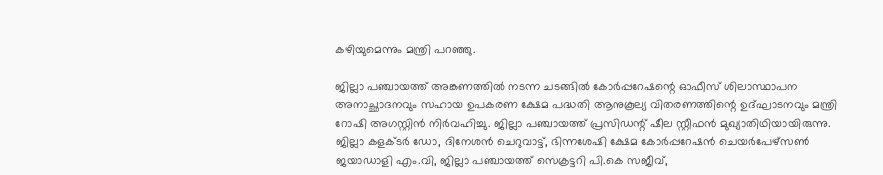കഴിയുമെന്നും മന്ത്രി പറഞ്ഞു.

ജില്ലാ പഞ്ചായത്ത് അങ്കണത്തില്‍ നടന്ന ചടങ്ങില്‍ കോര്‍പ്പറേഷന്റെ ഓഫീസ് ശിലാസ്ഥാപന അനാച്ഛാദനവും സഹായ ഉപകരണ ക്ഷേമ പദ്ധതി ആനുകൂല്യ വിതരണത്തിന്റെ ഉദ്ഘാടനവും മന്ത്രി റോഷി അഗസ്റ്റിന്‍ നിര്‍വഹിച്ചു. ജില്ലാ പഞ്ചായത്ത് പ്രസിഡന്റ് ഷീല സ്റ്റീഫന്‍ മുഖ്യാതിഥിയായിരുന്നു. ജില്ലാ കളക്ടര്‍ ഡോ, ദിനേശന്‍ ചെറുവാട്ട്, ഭിന്നശേഷി ക്ഷേമ കോര്‍പ്പറേഷന്‍ ചെയര്‍പേഴ്‌സണ്‍ ജയാഡാളി എം.വി, ജില്ലാ പഞ്ചായത്ത് സെക്രട്ടറി പി.കെ സജീവ്,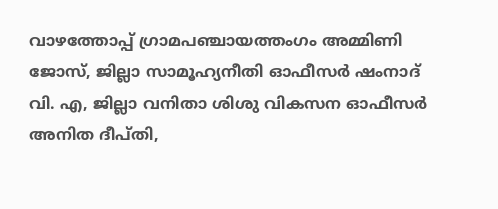വാഴത്തോപ്പ് ഗ്രാമപഞ്ചായത്തംഗം അമ്മിണി ജോസ്, ജില്ലാ സാമൂഹ്യനീതി ഓഫീസര്‍ ഷംനാദ് വി. എ, ജില്ലാ വനിതാ ശിശു വികസന ഓഫീസര്‍ അനിത ദീപ്തി,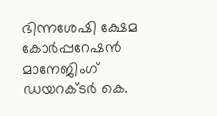ഭിന്നശേഷി ക്ഷേമ കോര്‍പ്പറേഷന്‍ മാനേജിംഗ് ഡയറക്ടര്‍ കെ.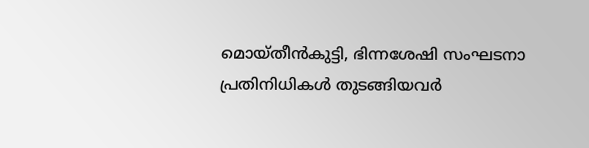മൊയ്തീന്‍കുട്ടി, ഭിന്നശേഷി സംഘടനാ പ്രതിനിധികള്‍ തുടങ്ങിയവര്‍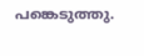പങ്കെടുത്തു.